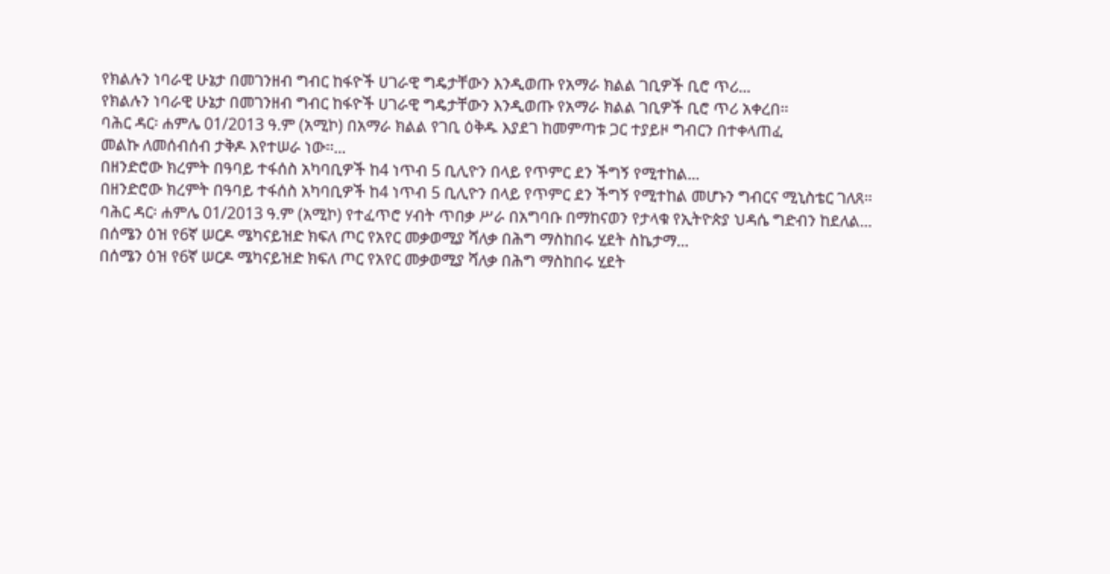የክልሉን ነባራዊ ሁኔታ በመገንዘብ ግብር ከፋዮች ሀገራዊ ግዴታቸውን እንዲወጡ የአማራ ክልል ገቢዎች ቢሮ ጥሪ...
የክልሉን ነባራዊ ሁኔታ በመገንዘብ ግብር ከፋዮች ሀገራዊ ግዴታቸውን እንዲወጡ የአማራ ክልል ገቢዎች ቢሮ ጥሪ አቀረበ፡፡
ባሕር ዳር፡ ሐምሌ 01/2013 ዓ.ም (አሚኮ) በአማራ ክልል የገቢ ዕቅዱ እያደገ ከመምጣቱ ጋር ተያይዞ ግብርን በተቀላጠፈ
መልኩ ለመሰብሰብ ታቅዶ እየተሠራ ነው፡፡...
በዘንድሮው ክረምት በዓባይ ተፋሰስ አካባቢዎች ከ4 ነጥብ 5 ቢሊዮን በላይ የጥምር ደን ችግኝ የሚተከል...
በዘንድሮው ክረምት በዓባይ ተፋሰስ አካባቢዎች ከ4 ነጥብ 5 ቢሊዮን በላይ የጥምር ደን ችግኝ የሚተከል መሆኑን ግብርና ሚኒስቴር ገለጸ።
ባሕር ዳር፡ ሐምሌ 01/2013 ዓ.ም (አሚኮ) የተፈጥሮ ሃብት ጥበቃ ሥራ በአግባቡ በማከናወን የታላቁ የኢትዮጵያ ህዳሴ ግድብን ከደለል...
በሰሜን ዕዝ የ6ኛ ሠርዶ ሜካናይዝድ ክፍለ ጦር የአየር መቃወሚያ ሻለቃ በሕግ ማስከበሩ ሂደት ስኬታማ...
በሰሜን ዕዝ የ6ኛ ሠርዶ ሜካናይዝድ ክፍለ ጦር የአየር መቃወሚያ ሻለቃ በሕግ ማስከበሩ ሂደት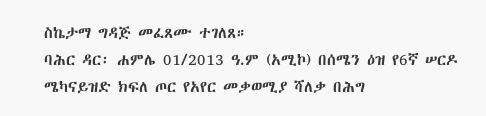ስኬታማ ግዳጅ መፈጸሙ ተገለጸ።
ባሕር ዳር፡ ሐምሌ 01/2013 ዓ.ም (አሚኮ) በሰሜን ዕዝ የ6ኛ ሠርዶ ሜካናይዝድ ክፍለ ጦር የአየር መቃወሚያ ሻለቃ በሕግ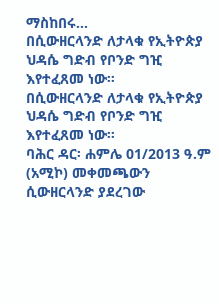ማስከበሩ...
በሲውዘርላንድ ለታላቁ የኢትዮጵያ ህዳሴ ግድብ የቦንድ ግዢ እየተፈጸመ ነው።
በሲውዘርላንድ ለታላቁ የኢትዮጵያ ህዳሴ ግድብ የቦንድ ግዢ እየተፈጸመ ነው።
ባሕር ዳር፡ ሐምሌ 01/2013 ዓ.ም (አሚኮ) መቀመጫውን ሲውዘርላንድ ያደረገው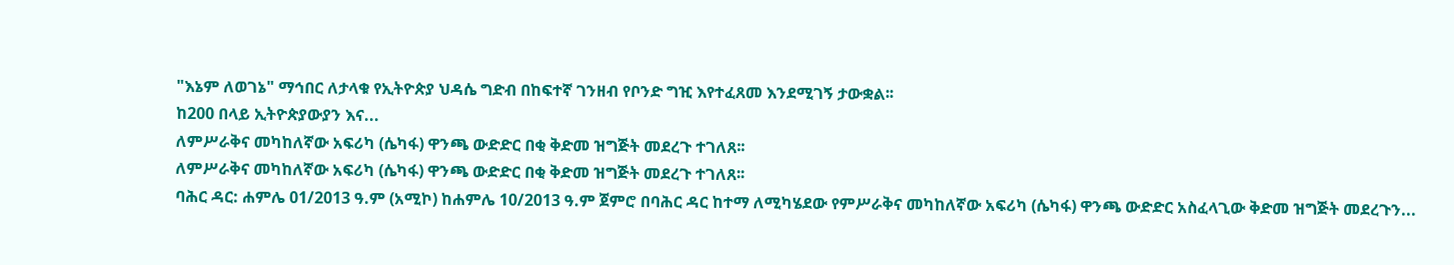"እኔም ለወገኔ" ማኅበር ለታላቁ የኢትዮጵያ ህዳሴ ግድብ በከፍተኛ ገንዘብ የቦንድ ግዢ እየተፈጸመ እንደሚገኝ ታውቋል፡፡
ከ200 በላይ ኢትዮጵያውያን እና...
ለምሥራቅና መካከለኛው አፍሪካ (ሴካፋ) ዋንጫ ውድድር በቂ ቅድመ ዝግጅት መደረጉ ተገለጸ፡፡
ለምሥራቅና መካከለኛው አፍሪካ (ሴካፋ) ዋንጫ ውድድር በቂ ቅድመ ዝግጅት መደረጉ ተገለጸ፡፡
ባሕር ዳር: ሐምሌ 01/2013 ዓ.ም (አሚኮ) ከሐምሌ 10/2013 ዓ.ም ጀምሮ በባሕር ዳር ከተማ ለሚካሄደው የምሥራቅና መካከለኛው አፍሪካ (ሴካፋ) ዋንጫ ውድድር አስፈላጊው ቅድመ ዝግጅት መደረጉን...